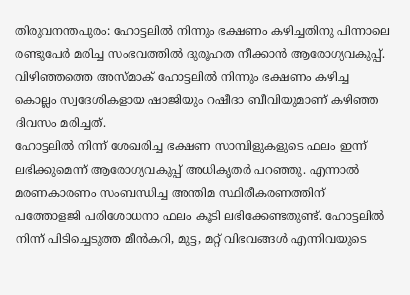തിരുവനന്തപുരം: ഹോട്ടലിൽ നിന്നും ഭക്ഷണം കഴിച്ചതിനു പിന്നാലെ രണ്ടുപേർ മരിച്ച സംഭവത്തിൽ ദുരൂഹത നീക്കാൻ ആരോഗ്യവകുപ്പ്. വിഴിഞ്ഞത്തെ അസ്മാക് ഹോട്ടലിൽ നിന്നും ഭക്ഷണം കഴിച്ച കൊല്ലം സ്വദേശികളായ ഷാജിയും റഷീദാ ബീവിയുമാണ് കഴിഞ്ഞ ദിവസം മരിച്ചത്.
ഹോട്ടലിൽ നിന്ന് ശേഖരിച്ച ഭക്ഷണ സാമ്പിളുകളുടെ ഫലം ഇന്ന് ലഭിക്കുമെന്ന് ആരോഗ്യവകുപ്പ് അധികൃതർ പറഞ്ഞു. എന്നാൽ മരണകാരണം സംബന്ധിച്ച അന്തിമ സ്ഥിരീകരണത്തിന് പത്തോളജി പരിശോധനാ ഫലം കൂടി ലഭിക്കേണ്ടതുണ്ട്. ഹോട്ടലിൽ നിന്ന് പിടിച്ചെടുത്ത മീൻകറി, മുട്ട, മറ്റ് വിഭവങ്ങൾ എന്നിവയുടെ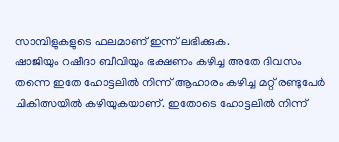സാമ്പിളുകളുടെ ഫലമാണ് ഇന്ന് ലഭിക്കുക.
ഷാജിയും റഷീദാ ബീവിയും ഭക്ഷണം കഴിച്ച അതേ ദിവസം തന്നെ ഇതേ ഹോട്ടലിൽ നിന്ന് ആഹാരം കഴിച്ച മറ്റ് രണ്ടുപേർ ചികിത്സയിൽ കഴിയുകയാണ്. ഇതോടെ ഹോട്ടലിൽ നിന്ന്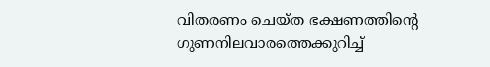വിതരണം ചെയ്ത ഭക്ഷണത്തിന്റെ ഗുണനിലവാരത്തെക്കുറിച്ച്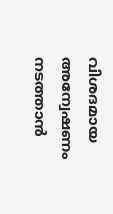വിശദമായ അന്വേഷണം നടത്താൻ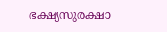ഭക്ഷ്യസുരക്ഷാ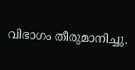വിഭാഗം തീരുമാനിച്ചു.